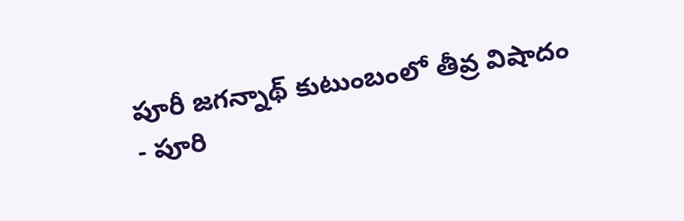పూరీ జగన్నాథ్ కుటుంబంలో తీవ్ర విషాదం
- పూరి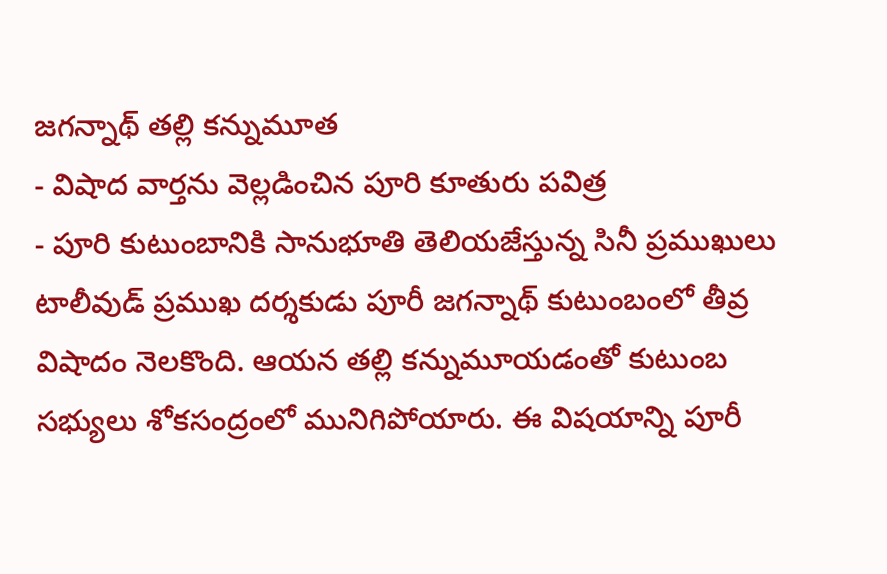జగన్నాథ్ తల్లి కన్నుమూత
- విషాద వార్తను వెల్లడించిన పూరి కూతురు పవిత్ర
- పూరి కుటుంబానికి సానుభూతి తెలియజేస్తున్న సినీ ప్రముఖులు
టాలీవుడ్ ప్రముఖ దర్శకుడు పూరీ జగన్నాథ్ కుటుంబంలో తీవ్ర విషాదం నెలకొంది. ఆయన తల్లి కన్నుమూయడంతో కుటుంబ సభ్యులు శోకసంద్రంలో మునిగిపోయారు. ఈ విషయాన్ని పూరీ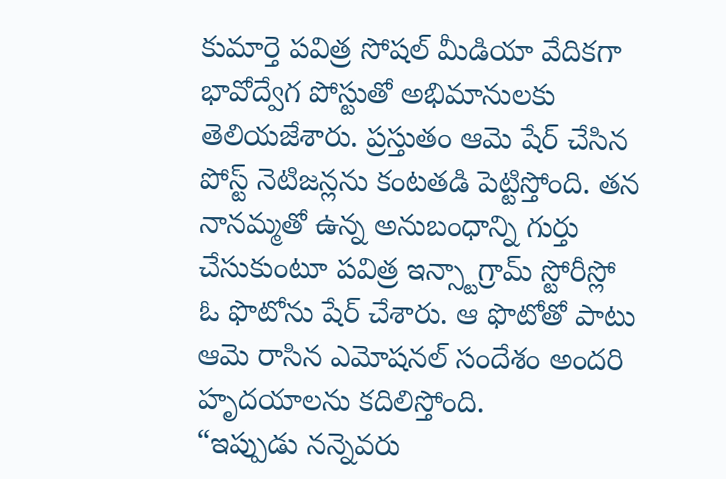కుమార్తె పవిత్ర సోషల్ మీడియా వేదికగా భావోద్వేగ పోస్టుతో అభిమానులకు తెలియజేశారు. ప్రస్తుతం ఆమె షేర్ చేసిన పోస్ట్ నెటిజన్లను కంటతడి పెట్టిస్తోంది. తన నానమ్మతో ఉన్న అనుబంధాన్ని గుర్తు చేసుకుంటూ పవిత్ర ఇన్స్టాగ్రామ్ స్టోరీస్లో ఓ ఫొటోను షేర్ చేశారు. ఆ ఫొటోతో పాటు ఆమె రాసిన ఎమోషనల్ సందేశం అందరి హృదయాలను కదిలిస్తోంది.
“ఇప్పుడు నన్నెవరు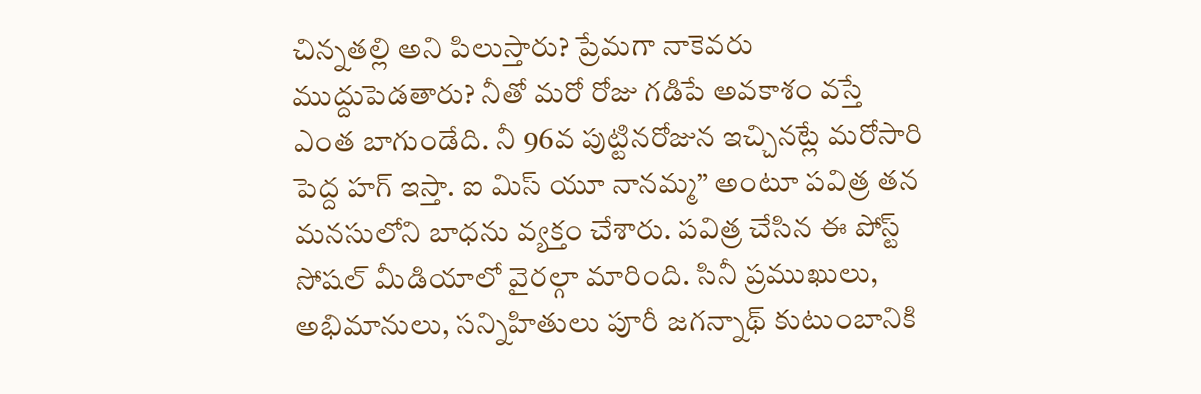చిన్నతల్లి అని పిలుస్తారు? ప్రేమగా నాకెవరు ముద్దుపెడతారు? నీతో మరో రోజు గడిపే అవకాశం వస్తే ఎంత బాగుండేది. నీ 96వ పుట్టినరోజున ఇచ్చినట్లే మరోసారి పెద్ద హగ్ ఇస్తా. ఐ మిస్ యూ నానమ్మ” అంటూ పవిత్ర తన మనసులోని బాధను వ్యక్తం చేశారు. పవిత్ర చేసిన ఈ పోస్ట్ సోషల్ మీడియాలో వైరల్గా మారింది. సినీ ప్రముఖులు, అభిమానులు, సన్నిహితులు పూరీ జగన్నాథ్ కుటుంబానికి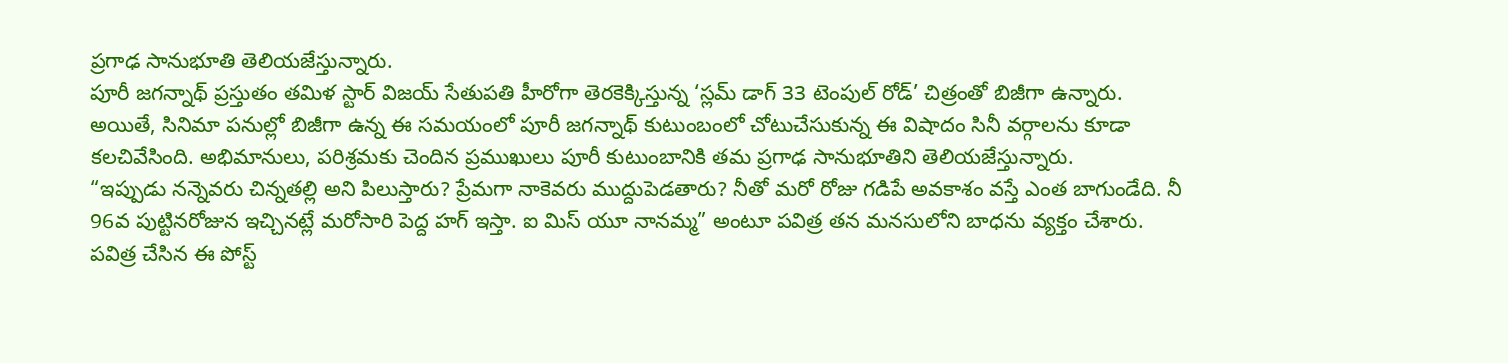ప్రగాఢ సానుభూతి తెలియజేస్తున్నారు.
పూరీ జగన్నాథ్ ప్రస్తుతం తమిళ స్టార్ విజయ్ సేతుపతి హీరోగా తెరకెక్కిస్తున్న ‘స్లమ్ డాగ్ 33 టెంపుల్ రోడ్’ చిత్రంతో బిజీగా ఉన్నారు. అయితే, సినిమా పనుల్లో బిజీగా ఉన్న ఈ సమయంలో పూరీ జగన్నాథ్ కుటుంబంలో చోటుచేసుకున్న ఈ విషాదం సినీ వర్గాలను కూడా కలచివేసింది. అభిమానులు, పరిశ్రమకు చెందిన ప్రముఖులు పూరీ కుటుంబానికి తమ ప్రగాఢ సానుభూతిని తెలియజేస్తున్నారు.
“ఇప్పుడు నన్నెవరు చిన్నతల్లి అని పిలుస్తారు? ప్రేమగా నాకెవరు ముద్దుపెడతారు? నీతో మరో రోజు గడిపే అవకాశం వస్తే ఎంత బాగుండేది. నీ 96వ పుట్టినరోజున ఇచ్చినట్లే మరోసారి పెద్ద హగ్ ఇస్తా. ఐ మిస్ యూ నానమ్మ” అంటూ పవిత్ర తన మనసులోని బాధను వ్యక్తం చేశారు. పవిత్ర చేసిన ఈ పోస్ట్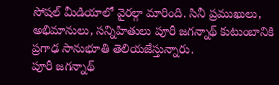సోషల్ మీడియాలో వైరల్గా మారింది. సినీ ప్రముఖులు, అభిమానులు, సన్నిహితులు పూరీ జగన్నాథ్ కుటుంబానికి ప్రగాఢ సానుభూతి తెలియజేస్తున్నారు.
పూరీ జగన్నాథ్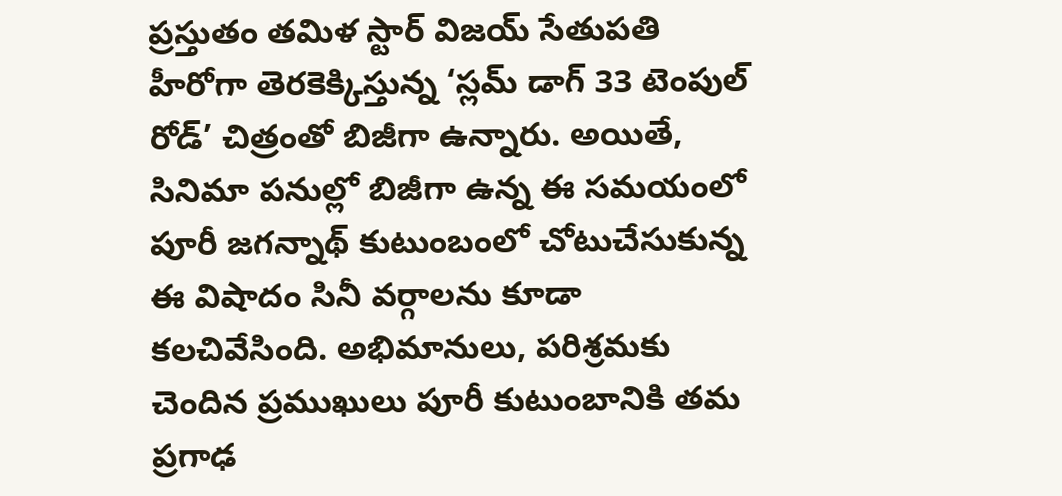ప్రస్తుతం తమిళ స్టార్ విజయ్ సేతుపతి హీరోగా తెరకెక్కిస్తున్న ‘స్లమ్ డాగ్ 33 టెంపుల్ రోడ్’ చిత్రంతో బిజీగా ఉన్నారు. అయితే, సినిమా పనుల్లో బిజీగా ఉన్న ఈ సమయంలో పూరీ జగన్నాథ్ కుటుంబంలో చోటుచేసుకున్న ఈ విషాదం సినీ వర్గాలను కూడా కలచివేసింది. అభిమానులు, పరిశ్రమకు చెందిన ప్రముఖులు పూరీ కుటుంబానికి తమ ప్రగాఢ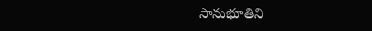సానుభూతిని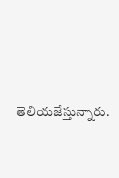తెలియజేస్తున్నారు.